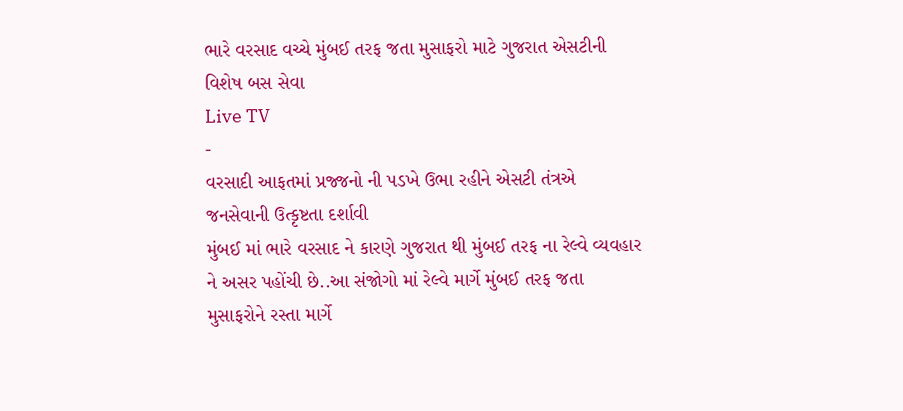ભારે વરસાદ વચ્ચે મુંબઈ તરફ જતા મુસાફરો માટે ગુજરાત એસટીની વિશેષ બસ સેવા
Live TV
-
વરસાદી આફતમાં પ્રજ્જનો ની પડખે ઉભા રહીને એસટી તંત્રએ જનસેવાની ઉત્કૃષ્ટતા દર્શાવી
મુંબઈ માં ભારે વરસાદ ને કારણે ગુજરાત થી મુંબઈ તરફ ના રેલ્વે વ્યવહાર ને અસર પહોંચી છે..આ સંજોગો માં રેલ્વે માર્ગે મુંબઈ તરફ જતા મુસાફરોને રસ્તા માર્ગે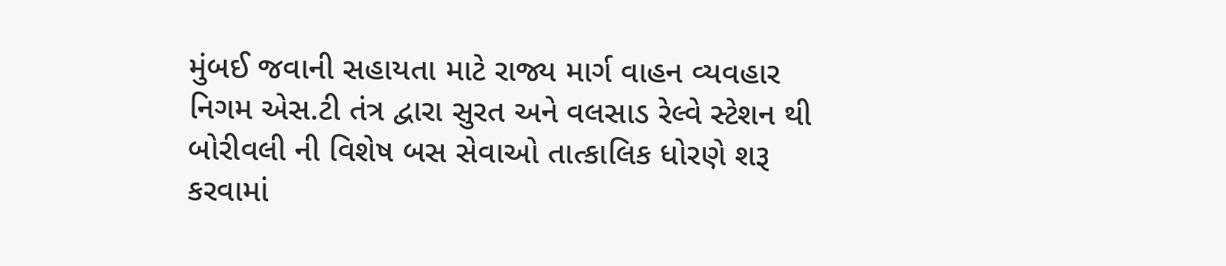મુંબઈ જવાની સહાયતા માટે રાજ્ય માર્ગ વાહન વ્યવહાર નિગમ એસ.ટી તંત્ર દ્વારા સુરત અને વલસાડ રેલ્વે સ્ટેશન થી બોરીવલી ની વિશેષ બસ સેવાઓ તાત્કાલિક ધોરણે શરૂ કરવામાં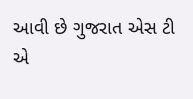આવી છે ગુજરાત એસ ટી એ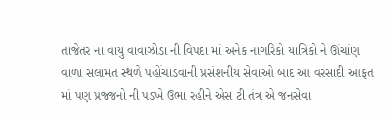તાજેતર ના વાયુ વાવાઝોડા ની વિપદા માં અનેક નાગરિકો યાત્રિકો ને ઊંચાંણ વાળા સલામત સ્થળે પહોંચાડવાની પ્રસંશનીય સેવાઓ બાદ આ વરસાદી આફત માં પણ પ્રજ્જનો ની પડખે ઉભા રહીને એસ ટી તંત્ર એ જનસેવા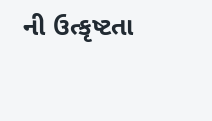ની ઉત્કૃષ્ટતા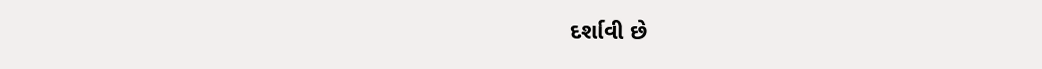દર્શાવી છે